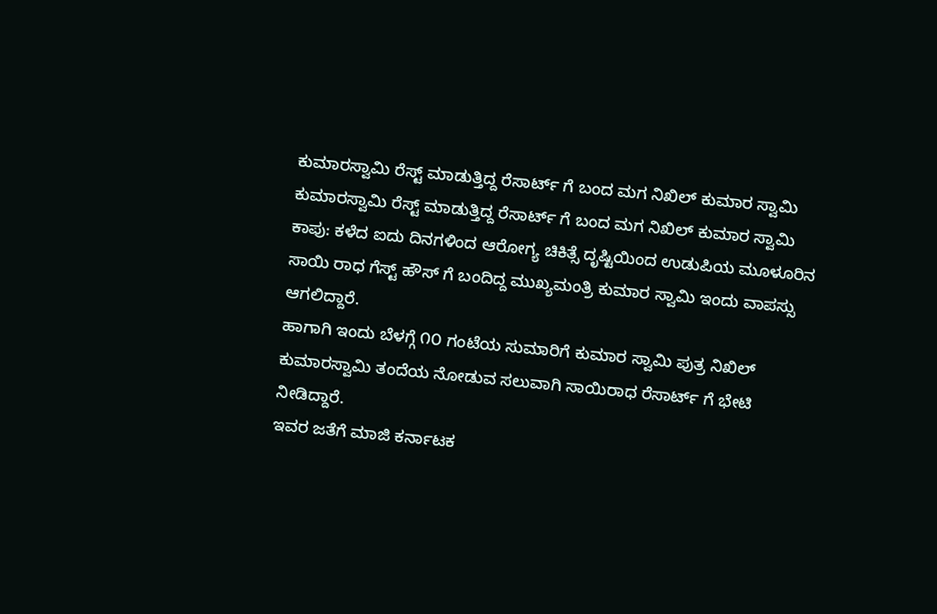ಕುಮಾರಸ್ವಾಮಿ ರೆಸ್ಟ್ ಮಾಡುತ್ತಿದ್ದ ರೆಸಾರ್ಟ್ ಗೆ ಬಂದ ಮಗ ನಿಖಿಲ್ ಕುಮಾರ ಸ್ವಾಮಿ
ಕುಮಾರಸ್ವಾಮಿ ರೆಸ್ಟ್ ಮಾಡುತ್ತಿದ್ದ ರೆಸಾರ್ಟ್ ಗೆ ಬಂದ ಮಗ ನಿಖಿಲ್ ಕುಮಾರ ಸ್ವಾಮಿ
ಕಾಪು: ಕಳೆದ ಐದು ದಿನಗಳಿಂದ ಆರೋಗ್ಯ ಚಿಕಿತ್ಸೆ ದೃಷ್ಟಿಯಿಂದ ಉಡುಪಿಯ ಮೂಳೂರಿನ ಸಾಯಿ ರಾಧ ಗೆಸ್ಟ್ ಹೌಸ್ ಗೆ ಬಂದಿದ್ದ ಮುಖ್ಯಮಂತ್ರಿ ಕುಮಾರ ಸ್ವಾಮಿ ಇಂದು ವಾಪಸ್ಸು ಆಗಲಿದ್ದಾರೆ.
ಹಾಗಾಗಿ ಇಂದು ಬೆಳಗ್ಗೆ ೧೦ ಗಂಟೆಯ ಸುಮಾರಿಗೆ ಕುಮಾರ ಸ್ವಾಮಿ ಪುತ್ರ ನಿಖಿಲ್ ಕುಮಾರಸ್ವಾಮಿ ತಂದೆಯ ನೋಡುವ ಸಲುವಾಗಿ ಸಾಯಿರಾಧ ರೆಸಾರ್ಟ್ ಗೆ ಭೇಟಿ ನೀಡಿದ್ದಾರೆ.
ಇವರ ಜತೆಗೆ ಮಾಜಿ ಕರ್ನಾಟಕ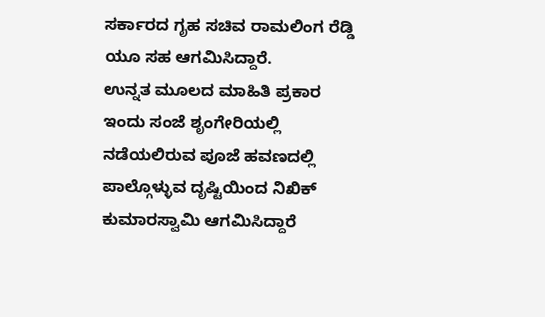ಸರ್ಕಾರದ ಗೃಹ ಸಚಿವ ರಾಮಲಿಂಗ ರೆಡ್ಡಿ ಯೂ ಸಹ ಆಗಮಿಸಿದ್ದಾರೆ.
ಉನ್ನತ ಮೂಲದ ಮಾಹಿತಿ ಪ್ರಕಾರ ಇಂದು ಸಂಜೆ ಶೃಂಗೇರಿಯಲ್ಲಿ ನಡೆಯಲಿರುವ ಪೂಜೆ ಹವಣದಲ್ಲಿ ಪಾಲ್ಗೊಳ್ಳುವ ದೃಷ್ಟಿಯಿಂದ ನಿಖಿಕ್ ಕುಮಾರಸ್ವಾಮಿ ಆಗಮಿಸಿದ್ದಾರೆ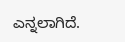ಎನ್ನಲಾಗಿದೆ.